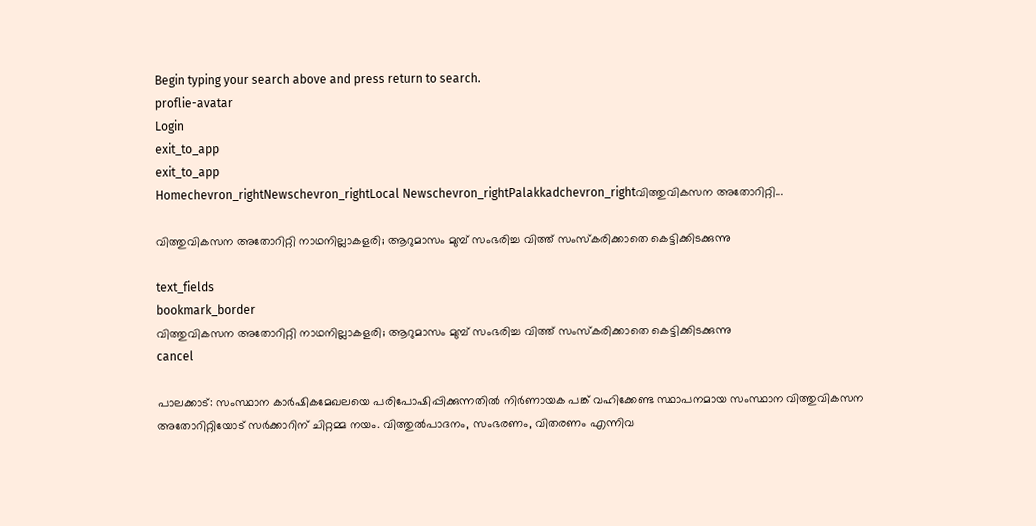Begin typing your search above and press return to search.
proflie-avatar
Login
exit_to_app
exit_to_app
Homechevron_rightNewschevron_rightLocal Newschevron_rightPalakkadchevron_rightവിത്തുവികസന അതോറിറ്റി...

വിത്തുവികസന അതോറിറ്റി നാഥനില്ലാകളരി; ആറുമാസം മുമ്പ് സംഭരിച്ച വിത്ത് സംസ്കരിക്കാതെ കെട്ടിക്കിടക്കുന്നു

text_fields
bookmark_border
വിത്തുവികസന അതോറിറ്റി നാഥനില്ലാകളരി; ആറുമാസം മുമ്പ് സംഭരിച്ച വിത്ത് സംസ്കരിക്കാതെ കെട്ടിക്കിടക്കുന്നു
cancel

പാലക്കാട്: സംസ്ഥാന കാർഷികമേഖലയെ പരിപോഷിപ്പിക്കുന്നതിൽ നിർണായക പങ്ക് വഹിക്കേണ്ട സ്ഥാപനമായ സംസ്ഥാന വിത്തുവികസന അതോറിറ്റിയോട് സർക്കാറിന് ചിറ്റമ്മ നയം. വിത്തുൽപാദനം, സംഭരണം, വിതരണം എന്നിവ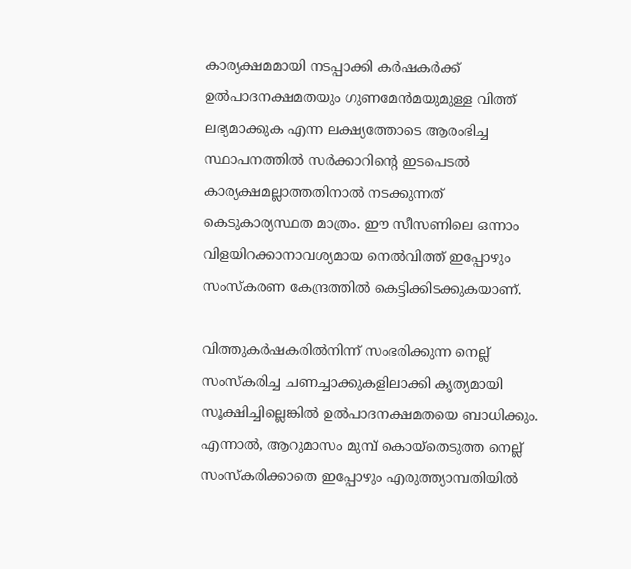കാര്യക്ഷമമായി നടപ്പാക്കി കർഷകർക്ക് ഉൽപാദനക്ഷമതയും ഗുണമേൻമയുമുള്ള വിത്ത് ലഭ്യമാക്കുക എന്ന ലക്ഷ്യത്തോടെ ആരംഭിച്ച സ്ഥാപനത്തിൽ സർക്കാറിന്‍റെ ഇടപെടൽ കാര്യക്ഷമല്ലാത്തതിനാൽ നടക്കുന്നത് കെടുകാര്യസ്ഥത മാത്രം. ഈ സീസണിലെ ഒന്നാം വിളയിറക്കാനാവശ്യമായ നെൽവിത്ത് ഇപ്പോഴും സംസ്കരണ കേന്ദ്രത്തിൽ കെട്ടിക്കിടക്കുകയാണ്.

വിത്തുകർഷകരിൽനിന്ന് സംഭരിക്കുന്ന നെല്ല് സംസ്കരിച്ച ചണച്ചാക്കുകളിലാക്കി കൃത്യമായി സൂക്ഷിച്ചില്ലെങ്കിൽ ഉൽപാദനക്ഷമതയെ ബാധിക്കും. എന്നാൽ, ആറുമാസം മുമ്പ് കൊയ്തെടുത്ത നെല്ല് സംസ്കരിക്കാതെ ഇപ്പോഴും എരുത്ത്യാമ്പതിയിൽ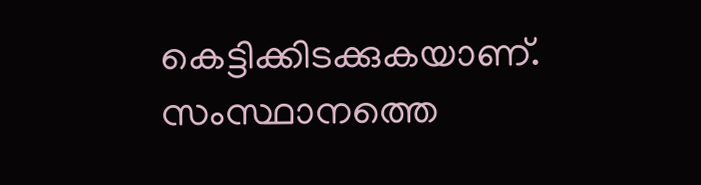കെട്ടിക്കിടക്കുകയാണ്. സംസ്ഥാനത്തെ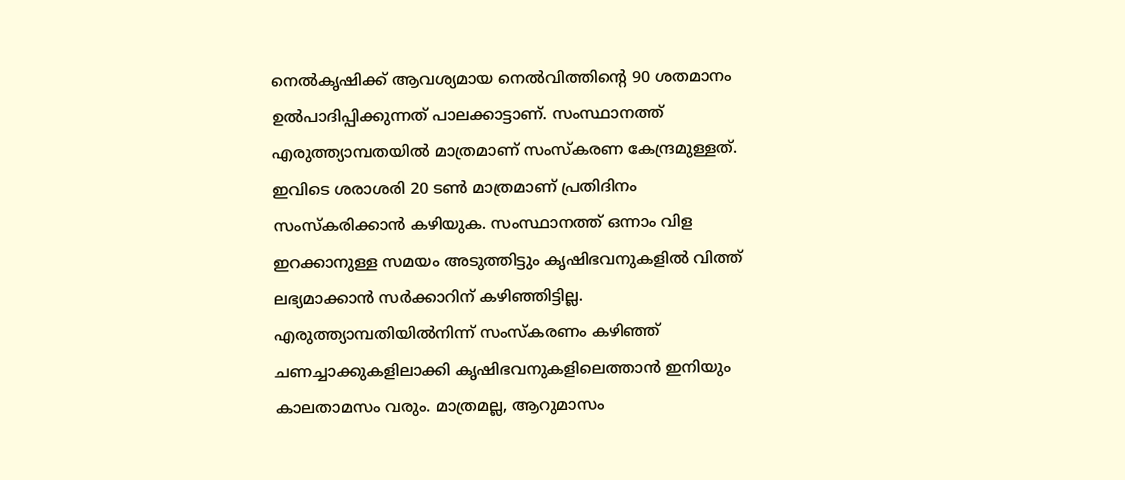നെൽകൃഷിക്ക് ആവശ്യമായ നെൽവിത്തിന്‍റെ 90 ശതമാനം ഉൽപാദിപ്പിക്കുന്നത് പാലക്കാട്ടാണ്. സംസ്ഥാനത്ത് എരുത്ത്യാമ്പതയിൽ മാത്രമാണ് സംസ്കര‍ണ കേന്ദ്രമുള്ളത്. ഇവിടെ ശരാശരി 20 ടൺ മാത്രമാണ് പ്രതിദിനം സംസ്കരിക്കാൻ കഴിയുക. സംസ്ഥാനത്ത് ഒന്നാം വിള ഇറക്കാനുള്ള സമയം അടുത്തിട്ടും കൃഷിഭവനുകളിൽ വിത്ത് ലഭ്യമാക്കാൻ സർക്കാറിന് കഴിഞ്ഞിട്ടില്ല. എരുത്ത്യാമ്പതിയിൽനിന്ന് സംസ്കരണം കഴിഞ്ഞ് ചണച്ചാക്കുകളിലാക്കി കൃഷിഭവനുകളിലെത്താൻ ഇനിയും കാലതാമസം വരും. മാത്രമല്ല, ആറുമാസം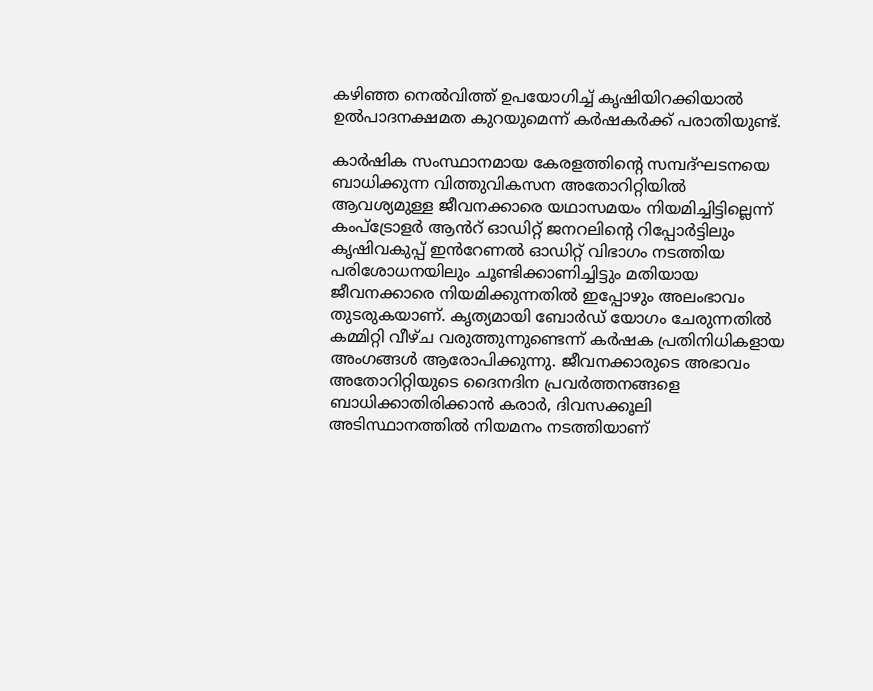കഴിഞ്ഞ നെൽവിത്ത് ഉപയോഗിച്ച് കൃഷിയിറക്കിയാൽ ഉൽപാദനക്ഷമത കുറയുമെന്ന് കർഷകർക്ക് പരാതിയുണ്ട്.

കാർഷിക സംസ്ഥാനമായ കേരളത്തിന്റെ സമ്പദ്ഘടനയെ ബാധിക്കുന്ന വിത്തുവികസന അതോറിറ്റിയിൽ ആവശ്യമുള്ള ജീവനക്കാരെ യഥാസമയം നിയമിച്ചിട്ടില്ലെന്ന് കംപ്ട്രോളർ ആൻറ് ഓഡിറ്റ് ജനറലിന്റെ റിപ്പോർട്ടിലും കൃഷിവകുപ്പ് ഇൻറേണൽ ഓഡിറ്റ് വിഭാഗം നടത്തിയ പരിശോധനയിലും ചൂണ്ടിക്കാണിച്ചിട്ടും മതിയായ ജീവനക്കാരെ നിയമിക്കുന്നതിൽ ഇപ്പോഴും അലംഭാവം തുടരുകയാണ്. കൃത്യമായി ബോർഡ് യോഗം ചേരുന്നതിൽ കമ്മിറ്റി വീഴ്ച വരുത്തുന്നുണ്ടെന്ന് കർഷക പ്രതിനിധികളാ‍യ അംഗങ്ങൾ ആരോപിക്കുന്നു. ജീവനക്കാരുടെ അഭാവം അതോറിറ്റിയുടെ ദൈനദിന പ്രവർത്തനങ്ങളെ ബാധിക്കാതിരിക്കാൻ കരാർ, ദിവസക്കൂലി അടിസ്ഥാനത്തിൽ നിയമനം നടത്തിയാണ്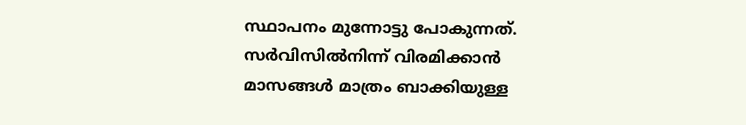സ്ഥാപനം മുന്നോട്ടു പോകുന്നത്. സർവിസിൽനിന്ന് വിരമിക്കാൻ മാസങ്ങൾ മാത്രം ബാക്കിയുള്ള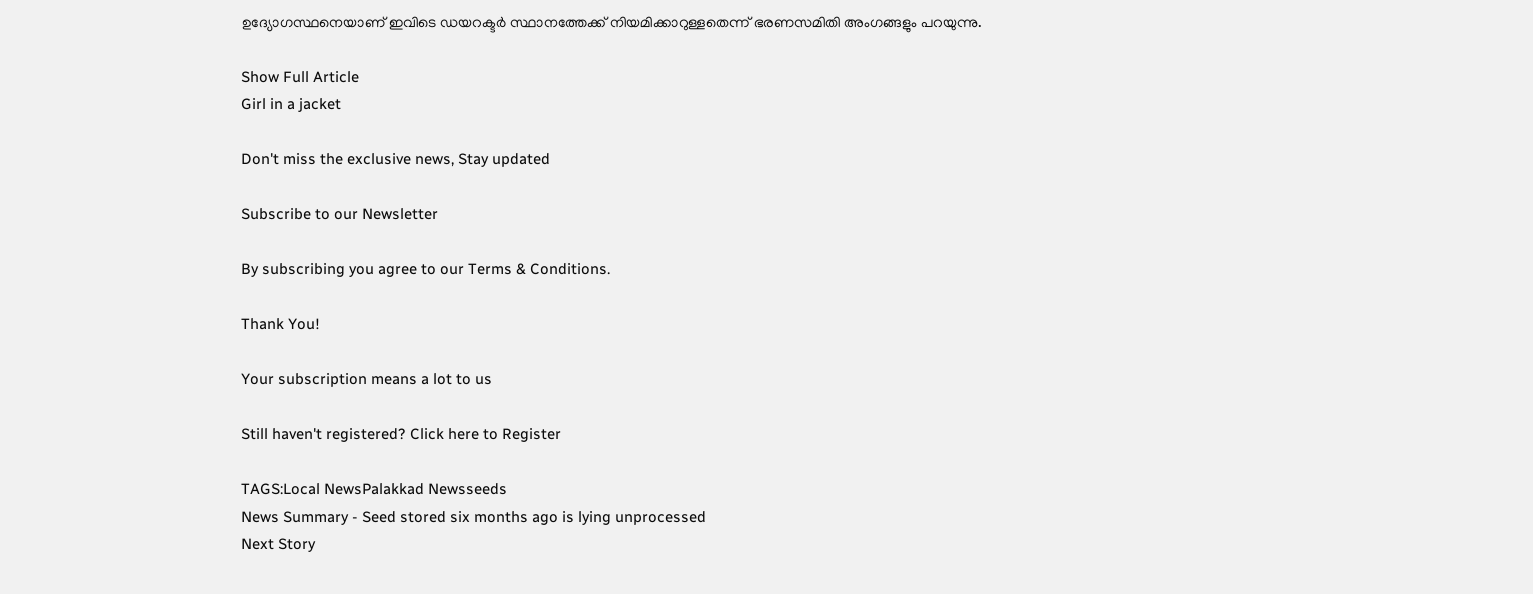ഉദ്യോഗസ്ഥനെയാണ് ഇവിടെ ഡയറക്ടർ സ്ഥാനത്തേക്ക് നിയമിക്കാറുള്ളതെന്ന് ഭരണസമിതി അംഗങ്ങളും പറയുന്നു.

Show Full Article
Girl in a jacket

Don't miss the exclusive news, Stay updated

Subscribe to our Newsletter

By subscribing you agree to our Terms & Conditions.

Thank You!

Your subscription means a lot to us

Still haven't registered? Click here to Register

TAGS:Local NewsPalakkad Newsseeds
News Summary - Seed stored six months ago is lying unprocessed
Next Story